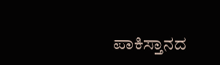ಪಾಕಿಸ್ತಾನದ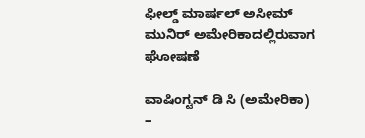ಫೀಲ್ಡ್ ಮಾರ್ಷಲ್ ಅಸೀಮ್ ಮುನಿರ್ ಅಮೇರಿಕಾದಲ್ಲಿರುವಾಗ ಘೋಷಣೆ

ವಾಷಿಂಗ್ಟನ್ ಡಿ ಸಿ (ಅಮೇರಿಕಾ) –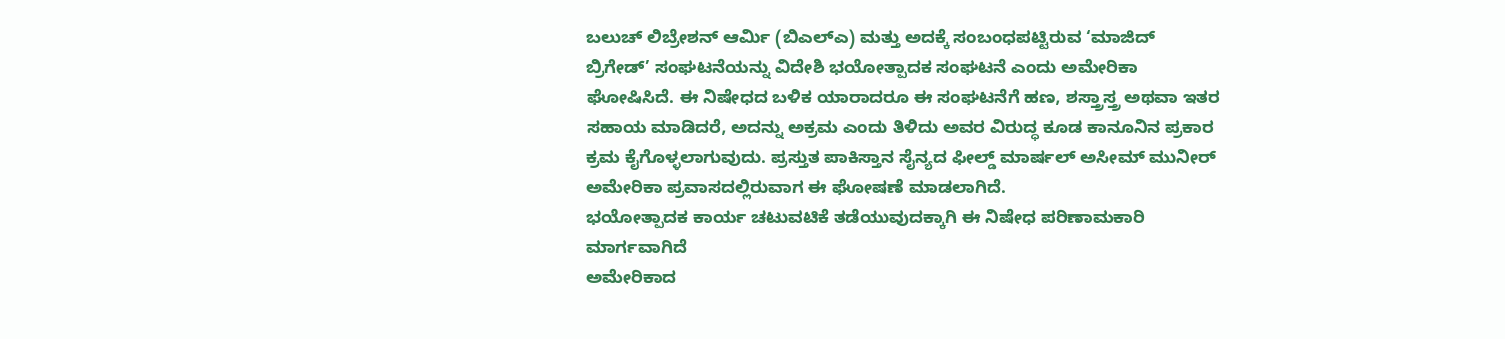ಬಲುಚ್ ಲಿಬ್ರೇಶನ್ ಆರ್ಮಿ (ಬಿಎಲ್ಎ) ಮತ್ತು ಅದಕ್ಕೆ ಸಂಬಂಧಪಟ್ಟಿರುವ ‘ಮಾಜಿದ್ ಬ್ರಿಗೇಡ್’ ಸಂಘಟನೆಯನ್ನು ವಿದೇಶಿ ಭಯೋತ್ಪಾದಕ ಸಂಘಟನೆ ಎಂದು ಅಮೇರಿಕಾ ಘೋಷಿಸಿದೆ. ಈ ನಿಷೇಧದ ಬಳಿಕ ಯಾರಾದರೂ ಈ ಸಂಘಟನೆಗೆ ಹಣ, ಶಸ್ತ್ರಾಸ್ತ್ರ ಅಥವಾ ಇತರ ಸಹಾಯ ಮಾಡಿದರೆ, ಅದನ್ನು ಅಕ್ರಮ ಎಂದು ತಿಳಿದು ಅವರ ವಿರುದ್ಧ ಕೂಡ ಕಾನೂನಿನ ಪ್ರಕಾರ ಕ್ರಮ ಕೈಗೊಳ್ಳಲಾಗುವುದು. ಪ್ರಸ್ತುತ ಪಾಕಿಸ್ತಾನ ಸೈನ್ಯದ ಫೀಲ್ಡ್ ಮಾರ್ಷಲ್ ಅಸೀಮ್ ಮುನೀರ್ ಅಮೇರಿಕಾ ಪ್ರವಾಸದಲ್ಲಿರುವಾಗ ಈ ಘೋಷಣೆ ಮಾಡಲಾಗಿದೆ.
ಭಯೋತ್ಪಾದಕ ಕಾರ್ಯ ಚಟುವಟಿಕೆ ತಡೆಯುವುದಕ್ಕಾಗಿ ಈ ನಿಷೇಧ ಪರಿಣಾಮಕಾರಿ ಮಾರ್ಗವಾಗಿದೆ
ಅಮೇರಿಕಾದ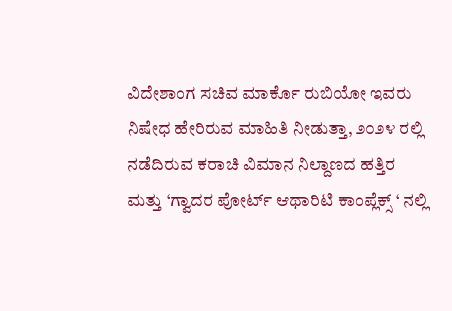ವಿದೇಶಾಂಗ ಸಚಿವ ಮಾರ್ಕೊ ರುಬಿಯೋ ಇವರು ನಿಷೇಧ ಹೇರಿರುವ ಮಾಹಿತಿ ನೀಡುತ್ತಾ, ೨೦೨೪ ರಲ್ಲಿ ನಡೆದಿರುವ ಕರಾಚಿ ವಿಮಾನ ನಿಲ್ದಾಣದ ಹತ್ತಿರ ಮತ್ತು ‘ಗ್ವಾದರ ಪೋರ್ಟ್ ಆಥಾರಿಟಿ ಕಾಂಪ್ಲೆಕ್ಸ್ ‘ ನಲ್ಲಿ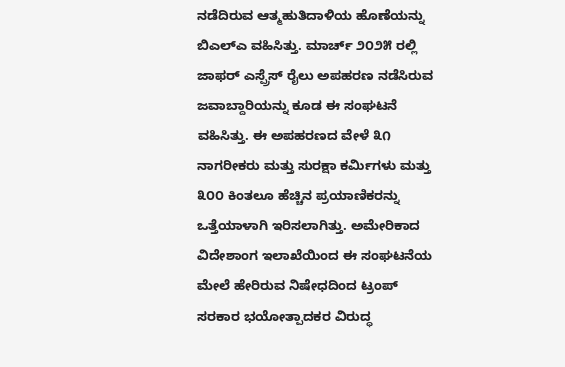ನಡೆದಿರುವ ಆತ್ಮಹುತಿದಾಳಿಯ ಹೊಣೆಯನ್ನು ಬಿಎಲ್ಎ ವಹಿಸಿತ್ತು. ಮಾರ್ಚ್ ೨೦೨೫ ರಲ್ಲಿ ಜಾಫರ್ ಎಸ್ಪ್ರೆಸ್ ರೈಲು ಅಪಹರಣ ನಡೆಸಿರುವ ಜವಾಬ್ದಾರಿಯನ್ನು ಕೂಡ ಈ ಸಂಘಟನೆ ವಹಿಸಿತ್ತು. ಈ ಅಪಹರಣದ ವೇಳೆ ೩೧ ನಾಗರೀಕರು ಮತ್ತು ಸುರಕ್ಷಾ ಕರ್ಮಿಗಳು ಮತ್ತು ೩೦೦ ಕಿಂತಲೂ ಹೆಚ್ಚಿನ ಪ್ರಯಾಣಿಕರನ್ನು ಒತ್ತೆಯಾಳಾಗಿ ಇರಿಸಲಾಗಿತ್ತು. ಅಮೇರಿಕಾದ ವಿದೇಶಾಂಗ ಇಲಾಖೆಯಿಂದ ಈ ಸಂಘಟನೆಯ ಮೇಲೆ ಹೇರಿರುವ ನಿಷೇಧದಿಂದ ಟ್ರಂಪ್ ಸರಕಾರ ಭಯೋತ್ಪಾದಕರ ವಿರುದ್ಧ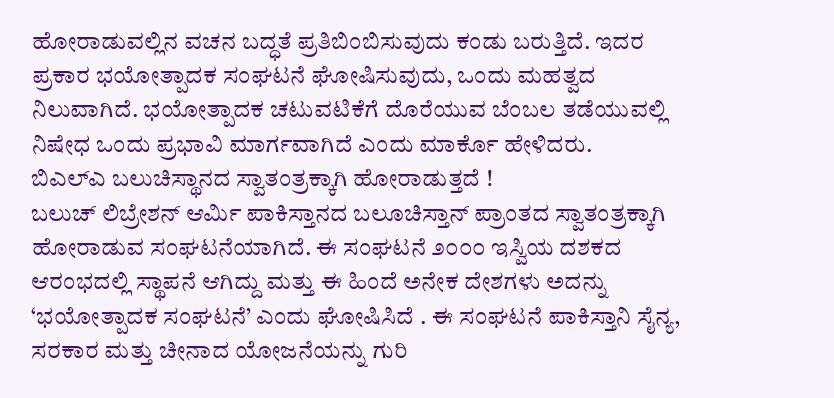ಹೋರಾಡುವಲ್ಲಿನ ವಚನ ಬದ್ಧತೆ ಪ್ರತಿಬಿಂಬಿಸುವುದು ಕಂಡು ಬರುತ್ತಿದೆ. ಇದರ ಪ್ರಕಾರ ಭಯೋತ್ಪಾದಕ ಸಂಘಟನೆ ಘೋಷಿಸುವುದು, ಒಂದು ಮಹತ್ವದ ನಿಲುವಾಗಿದೆ. ಭಯೋತ್ಪಾದಕ ಚಟುವಟಿಕೆಗೆ ದೊರೆಯುವ ಬೆಂಬಲ ತಡೆಯುವಲ್ಲಿ ನಿಷೇಧ ಒಂದು ಪ್ರಭಾವಿ ಮಾರ್ಗವಾಗಿದೆ ಎಂದು ಮಾರ್ಕೊ ಹೇಳಿದರು.
ಬಿಎಲ್ಎ ಬಲುಚಿಸ್ಥಾನದ ಸ್ವಾತಂತ್ರಕ್ಕಾಗಿ ಹೋರಾಡುತ್ತದೆ !
ಬಲುಚ್ ಲಿಬ್ರೇಶನ್ ಆರ್ಮಿ ಪಾಕಿಸ್ತಾನದ ಬಲೂಚಿಸ್ತಾನ್ ಪ್ರಾಂತದ ಸ್ವಾತಂತ್ರಕ್ಕಾಗಿ ಹೋರಾಡುವ ಸಂಘಟನೆಯಾಗಿದೆ. ಈ ಸಂಘಟನೆ ೨೦೦೦ ಇಸ್ವಿಯ ದಶಕದ ಆರಂಭದಲ್ಲಿ ಸ್ಥಾಪನೆ ಆಗಿದ್ದು ಮತ್ತು ಈ ಹಿಂದೆ ಅನೇಕ ದೇಶಗಳು ಅದನ್ನು ‘ಭಯೋತ್ಪಾದಕ ಸಂಘಟನೆ’ ಎಂದು ಘೋಷಿಸಿದೆ . ಈ ಸಂಘಟನೆ ಪಾಕಿಸ್ತಾನಿ ಸೈನ್ಯ, ಸರಕಾರ ಮತ್ತು ಚೀನಾದ ಯೋಜನೆಯನ್ನು ಗುರಿ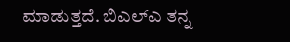ಮಾಡುತ್ತದೆ. ಬಿಎಲ್ಎ ತನ್ನ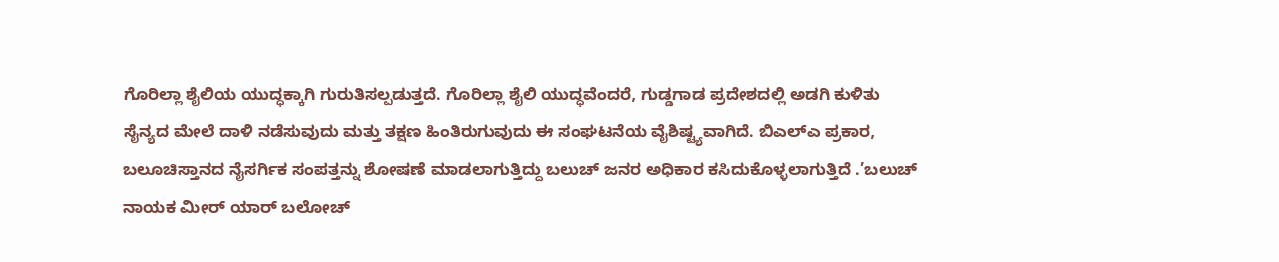ಗೊರಿಲ್ಲಾ ಶೈಲಿಯ ಯುದ್ಧಕ್ಕಾಗಿ ಗುರುತಿಸಲ್ಪಡುತ್ತದೆ. ಗೊರಿಲ್ಲಾ ಶೈಲಿ ಯುದ್ಧವೆಂದರೆ, ಗುಡ್ಡಗಾಡ ಪ್ರದೇಶದಲ್ಲಿ ಅಡಗಿ ಕುಳಿತು ಸೈನ್ಯದ ಮೇಲೆ ದಾಳಿ ನಡೆಸುವುದು ಮತ್ತು ತಕ್ಷಣ ಹಿಂತಿರುಗುವುದು ಈ ಸಂಘಟನೆಯ ವೈಶಿಷ್ಟ್ಯವಾಗಿದೆ. ಬಿಎಲ್ಎ ಪ್ರಕಾರ, ಬಲೂಚಿಸ್ತಾನದ ನೈಸರ್ಗಿಕ ಸಂಪತ್ತನ್ನು ಶೋಷಣೆ ಮಾಡಲಾಗುತ್ತಿದ್ದು ಬಲುಚ್ ಜನರ ಅಧಿಕಾರ ಕಸಿದುಕೊಳ್ಳಲಾಗುತ್ತಿದೆ .’ಬಲುಚ್ ನಾಯಕ ಮೀರ್ ಯಾರ್ ಬಲೋಚ್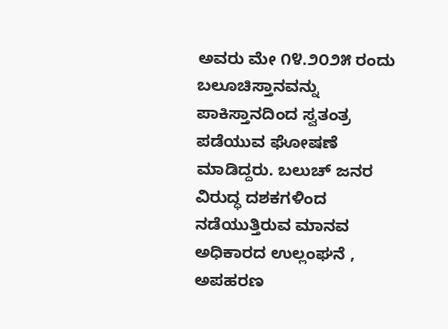ಅವರು ಮೇ ೧೪.೨೦೨೫ ರಂದು ಬಲೂಚಿಸ್ತಾನವನ್ನು ಪಾಕಿಸ್ತಾನದಿಂದ ಸ್ವತಂತ್ರ ಪಡೆಯುವ ಘೋಷಣೆ ಮಾಡಿದ್ದರು. ಬಲುಚ್ ಜನರ ವಿರುದ್ಧ ದಶಕಗಳಿಂದ ನಡೆಯುತ್ತಿರುವ ಮಾನವ ಅಧಿಕಾರದ ಉಲ್ಲಂಘನೆ , ಅಪಹರಣ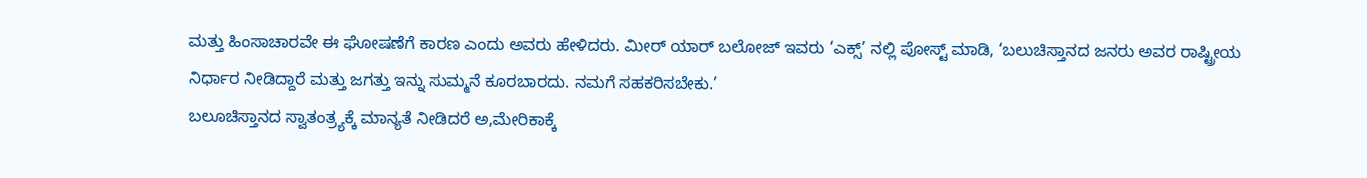ಮತ್ತು ಹಿಂಸಾಚಾರವೇ ಈ ಘೋಷಣೆಗೆ ಕಾರಣ ಎಂದು ಅವರು ಹೇಳಿದರು. ಮೀರ್ ಯಾರ್ ಬಲೋಜ್ ಇವರು ‘ಎಕ್ಸ್’ ನಲ್ಲಿ ಪೋಸ್ಟ್ ಮಾಡಿ, ‘ಬಲುಚಿಸ್ತಾನದ ಜನರು ಅವರ ರಾಷ್ಟ್ರೀಯ ನಿರ್ಧಾರ ನೀಡಿದ್ದಾರೆ ಮತ್ತು ಜಗತ್ತು ಇನ್ನು ಸುಮ್ಮನೆ ಕೂರಬಾರದು. ನಮಗೆ ಸಹಕರಿಸಬೇಕು.’
ಬಲೂಚಿಸ್ತಾನದ ಸ್ವಾತಂತ್ರ್ಯಕ್ಕೆ ಮಾನ್ಯತೆ ನೀಡಿದರೆ ಅ,ಮೇರಿಕಾಕ್ಕೆ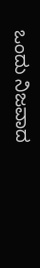ಒಂದು ನಿಜವಾದ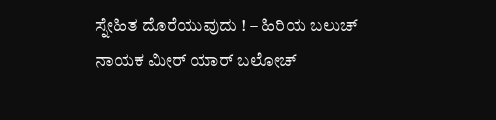ಸ್ನೇಹಿತ ದೊರೆಯುವುದು ! – ಹಿರಿಯ ಬಲುಚ್ ನಾಯಕ ಮೀರ್ ಯಾರ್ ಬಲೋಚ್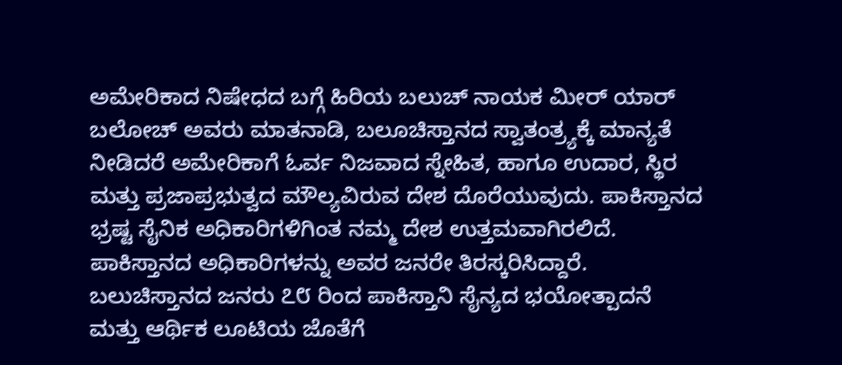ಅಮೇರಿಕಾದ ನಿಷೇಧದ ಬಗ್ಗೆ ಹಿರಿಯ ಬಲುಚ್ ನಾಯಕ ಮೀರ್ ಯಾರ್ ಬಲೋಚ್ ಅವರು ಮಾತನಾಡಿ, ಬಲೂಚಿಸ್ತಾನದ ಸ್ವಾತಂತ್ರ್ಯಕ್ಕೆ ಮಾನ್ಯತೆ ನೀಡಿದರೆ ಅಮೇರಿಕಾಗೆ ಓರ್ವ ನಿಜವಾದ ಸ್ನೇಹಿತ, ಹಾಗೂ ಉದಾರ, ಸ್ಥಿರ ಮತ್ತು ಪ್ರಜಾಪ್ರಭುತ್ವದ ಮೌಲ್ಯವಿರುವ ದೇಶ ದೊರೆಯುವುದು. ಪಾಕಿಸ್ತಾನದ ಭ್ರಷ್ಟ ಸೈನಿಕ ಅಧಿಕಾರಿಗಳಿಗಿಂತ ನಮ್ಮ ದೇಶ ಉತ್ತಮವಾಗಿರಲಿದೆ. ಪಾಕಿಸ್ತಾನದ ಅಧಿಕಾರಿಗಳನ್ನು ಅವರ ಜನರೇ ತಿರಸ್ಕರಿಸಿದ್ದಾರೆ. ಬಲುಚಿಸ್ತಾನದ ಜನರು ೭೮ ರಿಂದ ಪಾಕಿಸ್ತಾನಿ ಸೈನ್ಯದ ಭಯೋತ್ಪಾದನೆ ಮತ್ತು ಆರ್ಥಿಕ ಲೂಟಿಯ ಜೊತೆಗೆ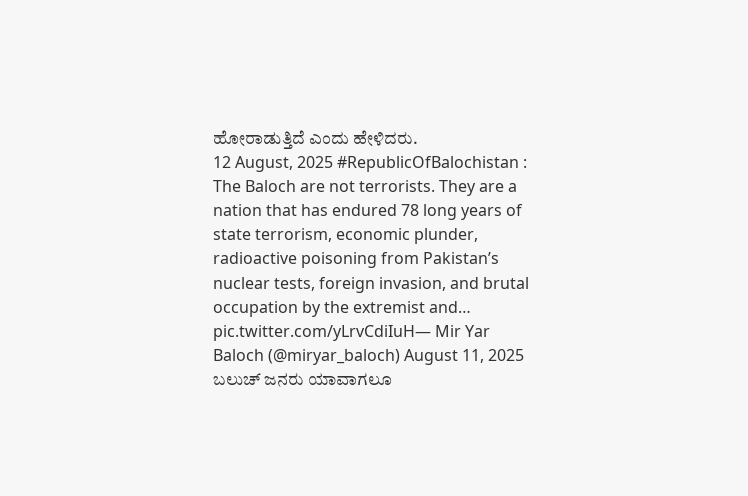ಹೋರಾಡುತ್ತಿದೆ ಎಂದು ಹೇಳಿದರು.
12 August, 2025 #RepublicOfBalochistan :
The Baloch are not terrorists. They are a nation that has endured 78 long years of state terrorism, economic plunder, radioactive poisoning from Pakistan’s nuclear tests, foreign invasion, and brutal occupation by the extremist and… pic.twitter.com/yLrvCdiIuH— Mir Yar Baloch (@miryar_baloch) August 11, 2025
ಬಲುಚ್ ಜನರು ಯಾವಾಗಲೂ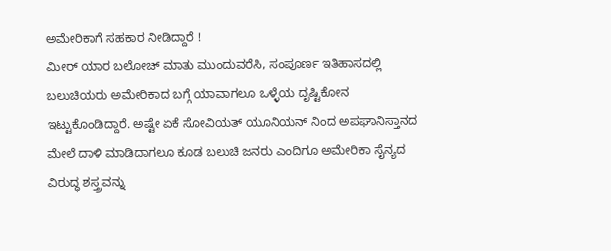ಅಮೇರಿಕಾಗೆ ಸಹಕಾರ ನೀಡಿದ್ದಾರೆ !
ಮೀರ್ ಯಾರ ಬಲೋಚ್ ಮಾತು ಮುಂದುವರೆಸಿ, ಸಂಪೂರ್ಣ ಇತಿಹಾಸದಲ್ಲಿ ಬಲುಚಿಯರು ಅಮೇರಿಕಾದ ಬಗ್ಗೆ ಯಾವಾಗಲೂ ಒಳ್ಳೆಯ ದೃಷ್ಟಿಕೋನ ಇಟ್ಟುಕೊಂಡಿದ್ದಾರೆ. ಅಷ್ಟೇ ಏಕೆ ಸೋವಿಯತ್ ಯೂನಿಯನ್ ನಿಂದ ಅಪಘಾನಿಸ್ತಾನದ ಮೇಲೆ ದಾಳಿ ಮಾಡಿದಾಗಲೂ ಕೂಡ ಬಲುಚಿ ಜನರು ಎಂದಿಗೂ ಅಮೇರಿಕಾ ಸೈನ್ಯದ ವಿರುದ್ಧ ಶಸ್ತ್ರವನ್ನು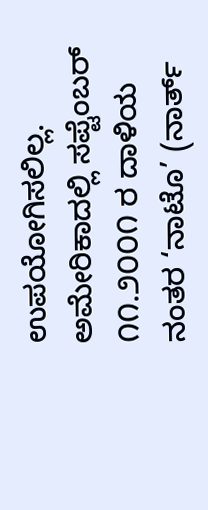ಉಪಯೋಗಿಸಲಿಲ್ಲ. ಅಮೇರಿಕಾದಲ್ಲಿ ಸಪ್ಟೆಂಬರ್ ೧೧.೨೦೦೧ ರ ದಾಳಿಯ ನಂತರ ‘ನಾಟೊ’ (ನಾರ್ತ್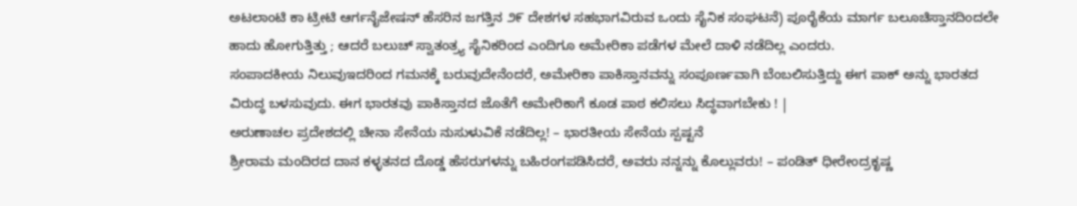ಅಟಲಾಂಟಿ ಕಾ ಟ್ರೀಟಿ ಆರ್ಗನೈಜೇಷನ್ ಹೆಸರಿನ ಜಗತ್ತಿನ ೨೯ ದೇಶಗಳ ಸಹಭಾಗವಿರುವ ಒಂದು ಸೈನಿಕ ಸಂಘಟನೆ) ಪೂರೈಕೆಯ ಮಾರ್ಗ ಬಲೂಚಿಸ್ತಾನದಿಂದಲೇ ಹಾದು ಹೋಗುತ್ತಿತ್ತು ; ಆದರೆ ಬಲುಚ್ ಸ್ವಾತಂತ್ರ್ಯ ಸೈನಿಕರಿಂದ ಎಂದಿಗೂ ಅಮೇರಿಕಾ ಪಡೆಗಳ ಮೇಲೆ ದಾಳಿ ನಡೆದಿಲ್ಲ ಎಂದರು.
ಸಂಪಾದಕೀಯ ನಿಲುವುಇದರಿಂದ ಗಮನಕ್ಕೆ ಬರುವುದೇನೆಂದರೆ, ಅಮೇರಿಕಾ ಪಾಕಿಸ್ತಾನವನ್ನು ಸಂಪೂರ್ಣವಾಗಿ ಬೆಂಬಲಿಸುತ್ತಿದ್ದು ಈಗ ಪಾಕ್ ಅನ್ನು ಭಾರತದ ವಿರುದ್ಧ ಬಳಸುವುದು. ಈಗ ಭಾರತವು ಪಾಕಿಸ್ತಾನದ ಜೊತೆಗೆ ಅಮೇರಿಕಾಗೆ ಕೂಡ ಪಾಠ ಕಲಿಸಲು ಸಿದ್ಧವಾಗಬೇಕು ! |
ಅರುಣಾಚಲ ಪ್ರದೇಶದಲ್ಲಿ ಚೀನಾ ಸೇನೆಯ ನುಸುಳುವಿಕೆ ನಡೆದಿಲ್ಲ! – ಭಾರತೀಯ ಸೇನೆಯ ಸ್ಪಷ್ಟನೆ
ಶ್ರೀರಾಮ ಮಂದಿರದ ದಾನ ಕಳ್ಳತನದ ದೊಡ್ಡ ಹೆಸರುಗಳನ್ನು ಬಹಿರಂಗಪಡಿಸಿದರೆ, ಅವರು ನನ್ನನ್ನು ಕೊಲ್ಲುವರು! – ಪಂಡಿತ್ ಧೀರೇಂದ್ರಕೃಷ್ಣ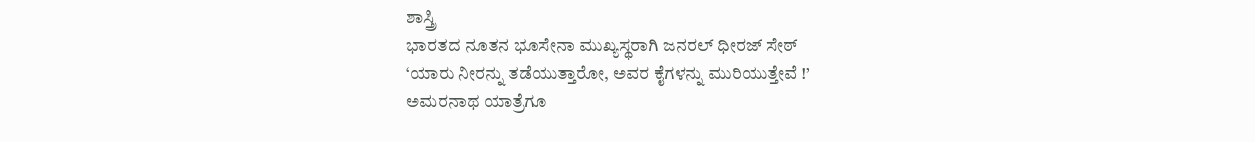ಶಾಸ್ತ್ರಿ
ಭಾರತದ ನೂತನ ಭೂಸೇನಾ ಮುಖ್ಯಸ್ಥರಾಗಿ ಜನರಲ್ ಧೀರಜ್ ಸೇಠ್
‘ಯಾರು ನೀರನ್ನು ತಡೆಯುತ್ತಾರೋ, ಅವರ ಕೈಗಳನ್ನು ಮುರಿಯುತ್ತೇವೆ !’
ಅಮರನಾಥ ಯಾತ್ರೆಗೂ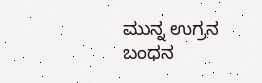ಮುನ್ನ ಉಗ್ರನ ಬಂಧನ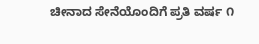ಚೀನಾದ ಸೇನೆಯೊಂದಿಗೆ ಪ್ರತಿ ವರ್ಷ ೧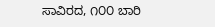ಸಾವಿರದ, ೧೦೦ ಬಾರಿ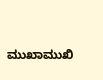ಮುಖಾಮುಖಿ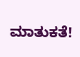ಮಾತುಕತೆ!